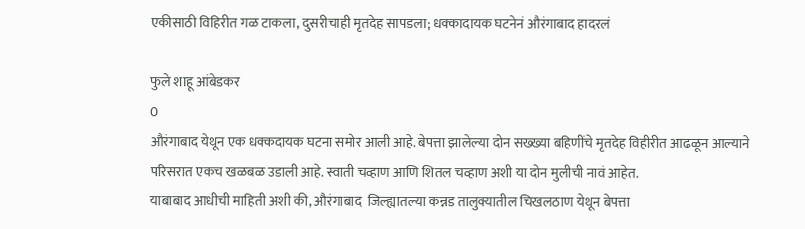एकीसाठी विहिरीत गळ टाकला, दुसरीचाही मृतदेह सापडला; धक्कादायक घटनेनं औरंगाबाद हादरलं

फुले शाहू आंबेडकर
0
औरंगाबाद येथून एक धक्कदायक घटना समोर आली आहे. बेपत्ता झालेल्या दोन सख्ख्या बहिणींचे मृतदेह विहीरीत आढळून आल्याने परिसरात एकच खळबळ उडाली आहे. स्वाती चव्हाण आणि शितल चव्हाण अशी या दोन मुलीची नावं आहेत.
याबाबाद आधीची माहिती अशी की, औरंगाबाद  जिल्ह्यातल्या कन्नड तालुक्यातील चिखलठाण येथून बेपत्ता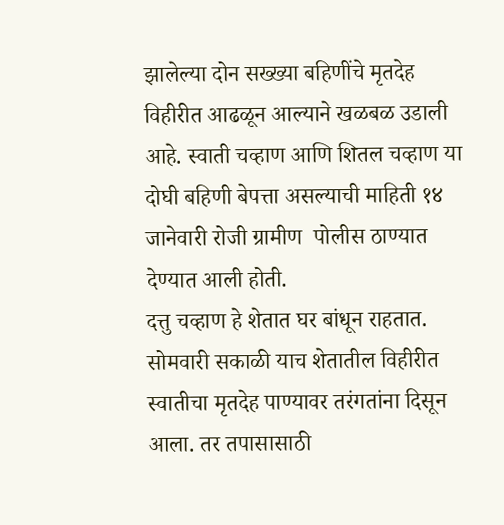झालेल्या दोन सख्ख्या बहिणींचे मृतदेह विहीरीत आढळून आल्याने खळबळ उडाली आहे. स्वाती चव्हाण आणि शितल चव्हाण या दोघी बहिणी बेपत्ता असल्याची माहिती १४ जानेवारी रोजी ग्रामीण  पोलीस ठाण्यात देण्यात आली होती.
दत्तु चव्हाण हे शेतात घर बांधून राहतात. सोमवारी सकाळी याच शेतातील विहीरीत स्वातीचा मृतदेह पाण्यावर तरंगतांना दिसून आला. तर तपासासाठी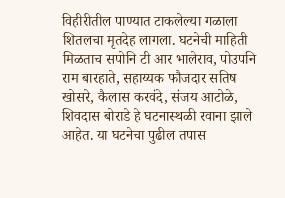विहीरीतील पाण्यात टाकलेल्या गळाला शितलचा मृतदेह लागला. घटनेची माहिती मिळताच सपोनि टी आर भालेराव, पोउपनि राम बारहाते, सहाय्यक फौजदार सतिष खोसरे, कैलास करवंदे, संजय आटोळे, शिवदास बोराडे हे घटनास्थळी रवाना झाले आहेत. या घटनेचा पुढील तपास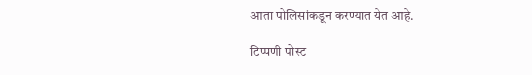आता पोलिसांकडून करण्यात येत आहे.

टिप्पणी पोस्ट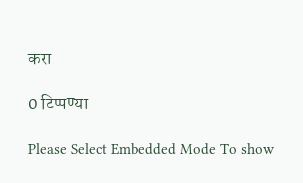करा

0 टिप्पण्या

Please Select Embedded Mode To show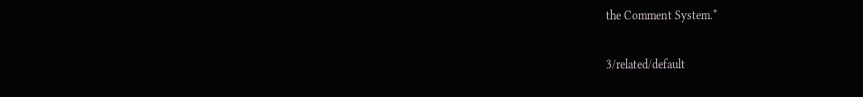the Comment System.*

3/related/default